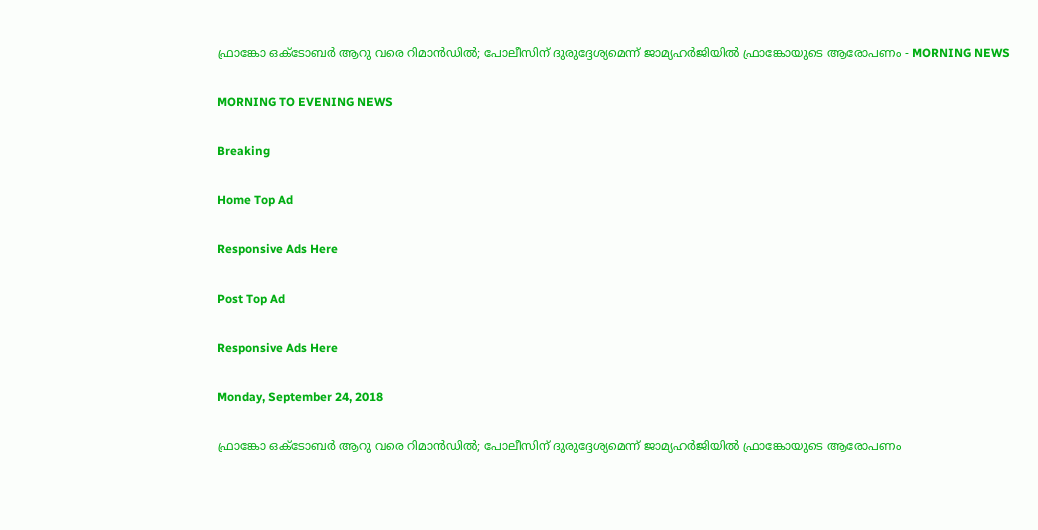ഫ്രാങ്കോ ഒക്ടോബര്‍ ആറു വരെ റിമാന്‍ഡില്‍; പോലീസിന് ദുരുദ്ദേശ്യമെന്ന് ജാമ്യഹര്‍ജിയില്‍ ഫ്രാങ്കോയുടെ ആരോപണം - MORNING NEWS

MORNING TO EVENING NEWS

Breaking

Home Top Ad

Responsive Ads Here

Post Top Ad

Responsive Ads Here

Monday, September 24, 2018

ഫ്രാങ്കോ ഒക്ടോബര്‍ ആറു വരെ റിമാന്‍ഡില്‍; പോലീസിന് ദുരുദ്ദേശ്യമെന്ന് ജാമ്യഹര്‍ജിയില്‍ ഫ്രാങ്കോയുടെ ആരോപണം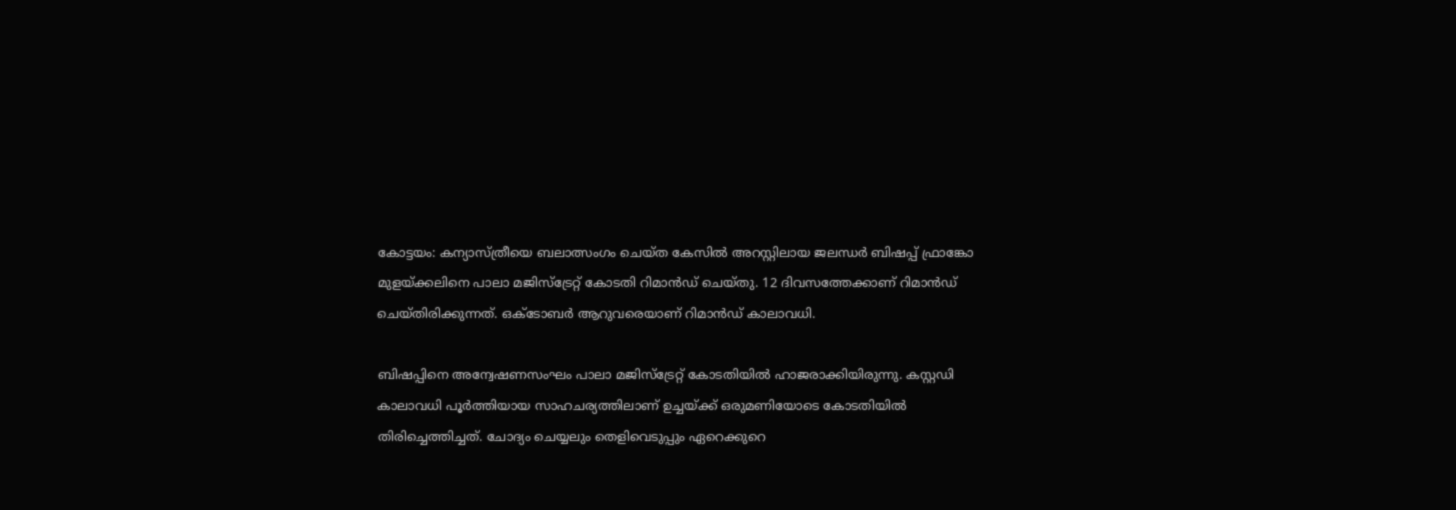കോട്ടയം: കന്യാസ്ത്രീയെ ബലാത്സംഗം ചെയ്ത കേസില്‍ അറസ്റ്റിലായ ജലന്ധര്‍ ബിഷപ്പ് ഫ്രാങ്കോ മുളയ്ക്കലിനെ പാലാ മജിസ്‌ട്രേറ്റ് കോടതി റിമാന്‍ഡ് ചെയ്തു. 12 ദിവസത്തേക്കാണ് റിമാന്‍ഡ് ചെയ്തിരിക്കുന്നത്. ഒക്‌ടോബര്‍ ആറുവരെയാണ് റിമാന്‍ഡ് കാലാവധി.

ബിഷപ്പിനെ അന്വേഷണസംഘം പാലാ മജിസ്‌ട്രേറ്റ് കോടതിയില്‍ ഹാജരാക്കിയിരുന്നു. കസ്റ്റഡി കാലാവധി പൂര്‍ത്തിയായ സാഹചര്യത്തിലാണ് ഉച്ചയ്ക്ക് ഒരുമണിയോടെ കോടതിയില്‍ തിരിച്ചെത്തിച്ചത്. ചോദ്യം ചെയ്യലും തെളിവെടുപ്പും ഏറെക്കുറെ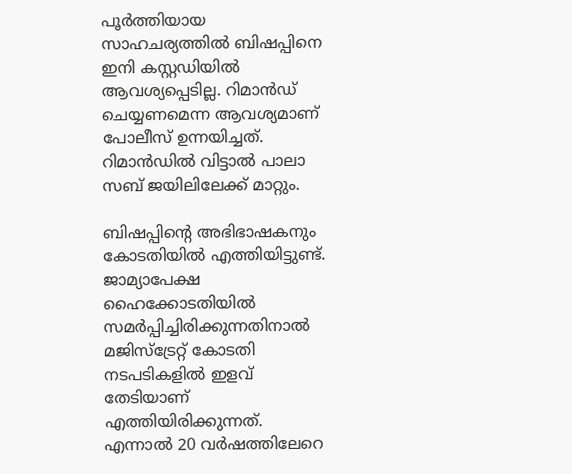പൂര്‍ത്തിയായ സാഹചര്യത്തില്‍ ബിഷപ്പിനെ ഇനി കസ്റ്റഡിയില്‍ ആവശ്യപ്പെടില്ല. റിമാന്‍ഡ് ചെയ്യണമെന്ന ആവശ്യമാണ് പോലീസ് ഉന്നയിച്ചത്. റിമാന്‍ഡില്‍ വിട്ടാല്‍ പാലാ സബ് ജയിലിലേക്ക് മാറ്റും.

ബിഷപ്പിന്റെ അഭിഭാഷകനും കോടതിയില്‍ എത്തിയിട്ടുണ്ട്. ജാമ്യാപേക്ഷ ഹൈക്കോടതിയില്‍ സമര്‍പ്പിച്ചിരിക്കുന്നതിനാല്‍ മജിസ്‌ട്രേറ്റ് കോടതി നടപടികളില്‍ ഇളവ് തേടിയാണ് എത്തിയിരിക്കുന്നത്. എന്നാല്‍ 20 വര്‍ഷത്തിലേറെ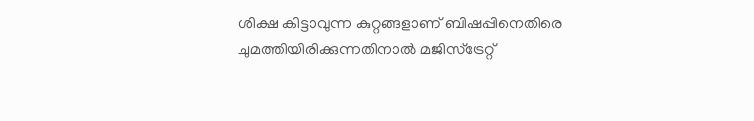ശിക്ഷ കിട്ടാവുന്ന കുറ്റങ്ങളാണ് ബിഷപ്പിനെതിരെ ചുമത്തിയിരിക്കുന്നതിനാല്‍ മജിസ്‌ട്രേറ്റ്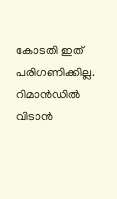കോടതി ഇത് പരിഗണിക്കില്ല. റിമാന്‍ഡില്‍ വിടാന്‍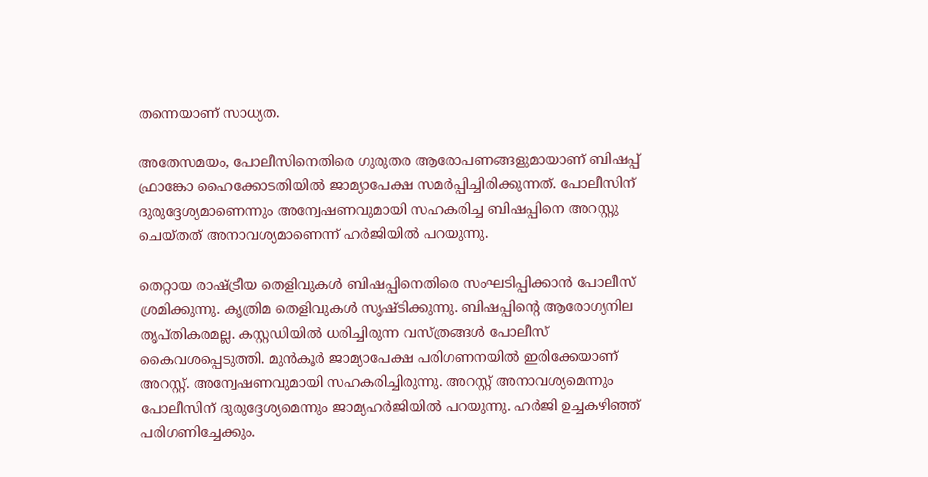തന്നെയാണ് സാധ്യത.

അതേസമയം, പോലീസിനെതിരെ ഗുരുതര ആരോപണങ്ങളുമായാണ് ബിഷപ്പ് ഫ്രാങ്കോ ഹൈക്കോടതിയില്‍ ജാമ്യാപേക്ഷ സമര്‍പ്പിച്ചിരിക്കുന്നത്. പോലീസിന് ദുരുദ്ദേശ്യമാണെന്നും അന്വേഷണവുമായി സഹകരിച്ച ബിഷപ്പിനെ അറസ്റ്റു ചെയ്തത് അനാവശ്യമാണെന്ന് ഹര്‍ജിയില്‍ പറയുന്നു.

തെറ്റായ രാഷ്ട്രീയ തെളിവുകള്‍ ബിഷപ്പിനെതിരെ സംഘടിപ്പിക്കാന്‍ പോലീസ് ശ്രമിക്കുന്നു. കൃത്രിമ തെളിവുകള്‍ സൃഷ്ടിക്കുന്നു. ബിഷപ്പിന്റെ ആരോഗ്യനില തൃപ്തികരമല്ല. കസ്റ്റഡിയില്‍ ധരിച്ചിരുന്ന വസ്ത്രങ്ങള്‍ പോലീസ് കൈവശപ്പെടുത്തി. മുന്‍കൂര്‍ ജാമ്യാപേക്ഷ പരിഗണനയില്‍ ഇരിക്കേയാണ് അറസ്റ്റ്. അന്വേഷണവുമായി സഹകരിച്ചിരുന്നു. അറസ്റ്റ് അനാവശ്യമെന്നും പോലീസിന് ദുരുദ്ദേശ്യമെന്നും ജാമ്യഹര്‍ജിയില്‍ പറയുന്നു. ഹര്‍ജി ഉച്ചകഴിഞ്ഞ് പരിഗണിച്ചേക്കും.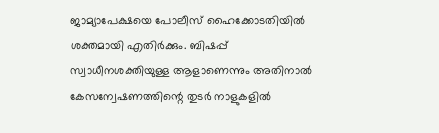ജാമ്യാപേക്ഷയെ പോലീസ് ഹൈക്കോടതിയില്‍ ശക്തമായി എതിര്‍ക്കും. ബിഷപ്പ് സ്വാധീനശക്തിയുള്ള ആളാണെന്നും അതിനാല്‍ കേസന്വേഷണത്തിന്റെ തുടര്‍ നാളുകളില്‍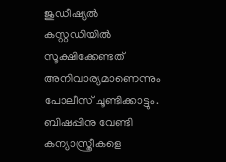ജുഡീഷ്യല്‍ കസ്റ്റഡിയില്‍ സൂക്ഷിക്കേണ്ടത് അനിവാര്യമാണെന്നും പോലീസ് ചൂണ്ടിക്കാട്ടും. ബിഷപ്പിനു വേണ്ടി കന്യാസ്ത്രീകളെ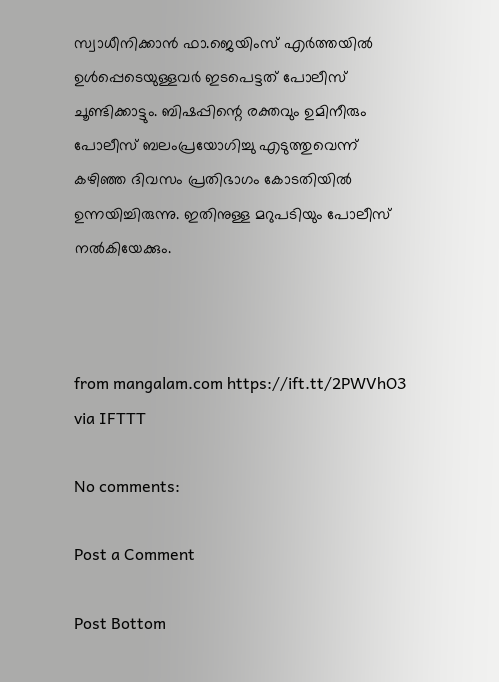സ്വാധീനിക്കാന്‍ ഫാ.ജെയിംസ് എര്‍ത്തയില്‍ ഉള്‍പ്പെടെയുള്ളവര്‍ ഇടപെട്ടത് പോലീസ് ചൂണ്ടിക്കാട്ടും. ബിഷപ്പിന്റെ രക്തവും ഉമിനീരും പോലീസ് ബലംപ്രയോഗിച്ചു എടുത്തുവെന്ന് കഴിഞ്ഞ ദിവസം പ്രതിഭാഗം കോടതിയില്‍ ഉന്നയിച്ചിരുന്നു. ഇതിനുള്ള മറുപടിയും പോലീസ് നല്‍കിയേക്കും.



from mangalam.com https://ift.tt/2PWVhO3
via IFTTT

No comments:

Post a Comment

Post Bottom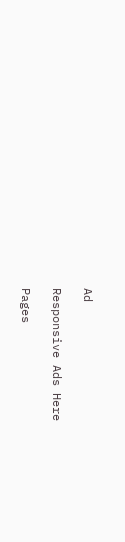Ad

Responsive Ads Here

Pages